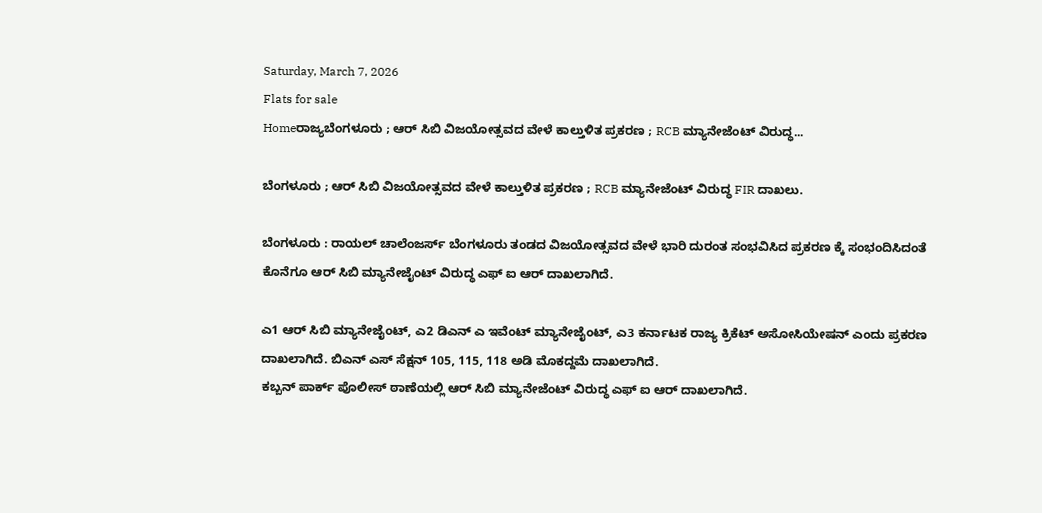Saturday, March 7, 2026
Flats for sale
Homeರಾಜ್ಯಬೆಂಗಳೂರು ; ಆರ್ ಸಿಬಿ ವಿಜಯೋತ್ಸವದ ವೇಳೆ ಕಾಲ್ತುಳಿತ ಪ್ರಕರಣ ; RCB ಮ್ಯಾನೇಜೆಂಟ್ ವಿರುದ್ಧ...

ಬೆಂಗಳೂರು ; ಆರ್ ಸಿಬಿ ವಿಜಯೋತ್ಸವದ ವೇಳೆ ಕಾಲ್ತುಳಿತ ಪ್ರಕರಣ ; RCB ಮ್ಯಾನೇಜೆಂಟ್ ವಿರುದ್ಧ FIR ದಾಖಲು.

ಬೆಂಗಳೂರು : ರಾಯಲ್ ಚಾಲೆಂಜರ್ಸ್ ಬೆಂಗಳೂರು ತಂಡದ ವಿಜಯೋತ್ಸವದ ವೇಳೆ ಭಾರಿ ದುರಂತ ಸಂಭವಿಸಿದ ಪ್ರಕರಣ ಕ್ಕೆ ಸಂಭಂದಿಸಿದಂತೆ ಕೊನೆಗೂ ಆರ್ ಸಿಬಿ ಮ್ಯಾನೇಜೈಂಟ್ ವಿರುದ್ಧ ಎಫ್ ಐ ಆರ್ ದಾಖಲಾಗಿದೆ.

ಎ1 ಆರ್ ಸಿಬಿ ಮ್ಯಾನೇಜೈಂಟ್, ಎ2 ಡಿಎನ್ ಎ ಇವೆಂಟ್ ಮ್ಯಾನೇಜೈಂಟ್, ಎ3 ಕರ್ನಾಟಕ ರಾಜ್ಯ ಕ್ರಿಕೆಟ್ ಅಸೋಸಿಯೇಷನ್‌ ಎಂದು ಪ್ರಕರಣ ದಾಖಲಾಗಿದೆ. ಬಿಎನ್ ಎಸ್ ಸೆಕ್ಷನ್ 105, 115, 118 ಅಡಿ ಮೊಕದ್ದಮೆ ದಾಖಲಾಗಿದೆ.
ಕಬ್ಬನ್‌ ಪಾರ್ಕ್‌ ಪೊಲೀಸ್ ಠಾಣೆಯಲ್ಲಿ ಆರ್ ಸಿಬಿ ಮ್ಯಾನೇಜೆಂಟ್ ವಿರುದ್ಧ ಎಫ್ ಐ ಆರ್ ದಾಖಲಾಗಿದೆ.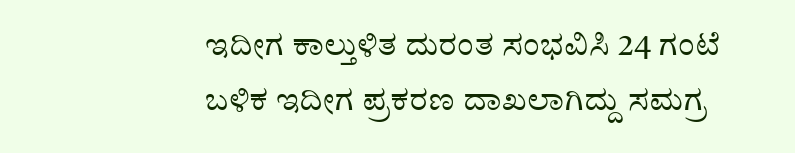ಇದೀಗ ಕಾಲ್ತುಳಿತ ದುರಂತ ಸಂಭವಿಸಿ 24 ಗಂಟೆ ಬಳಿಕ ಇದೀಗ ಪ್ರಕರಣ ದಾಖಲಾಗಿದ್ದು ಸಮಗ್ರ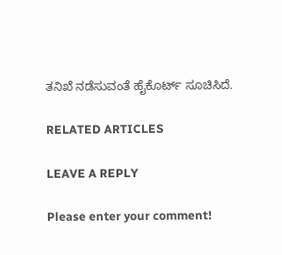ತನಿಖೆ ನಡೆಸುವಂತೆ ಹೈಕೊರ್ಟ್ ಸೂಚಿಸಿದೆ.

RELATED ARTICLES

LEAVE A REPLY

Please enter your comment!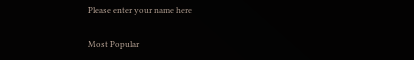Please enter your name here

Most Popular